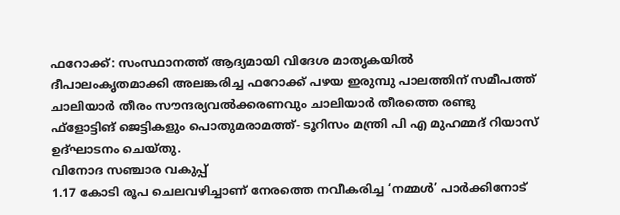ഫറോക്ക്: സംസ്ഥാനത്ത് ആദ്യമായി വിദേശ മാതൃകയിൽ
ദീപാലംകൃതമാക്കി അലങ്കരിച്ച ഫറോക്ക് പഴയ ഇരുമ്പു പാലത്തിന് സമീപത്ത് ചാലിയാർ തീരം സൗന്ദര്യവൽക്കരണവും ചാലിയാർ തീരത്തെ രണ്ടു
ഫ്ളോട്ടിങ് ജെട്ടികളും പൊതുമരാമത്ത്- ടൂറിസം മന്ത്രി പി എ മുഹമ്മദ് റിയാസ് ഉദ്ഘാടനം ചെയ്തു.
വിനോദ സഞ്ചാര വകുപ്പ്
1.17 കോടി രൂപ ചെലവഴിച്ചാണ് നേരത്തെ നവീകരിച്ച ‘നമ്മൾ’ പാർക്കിനോട്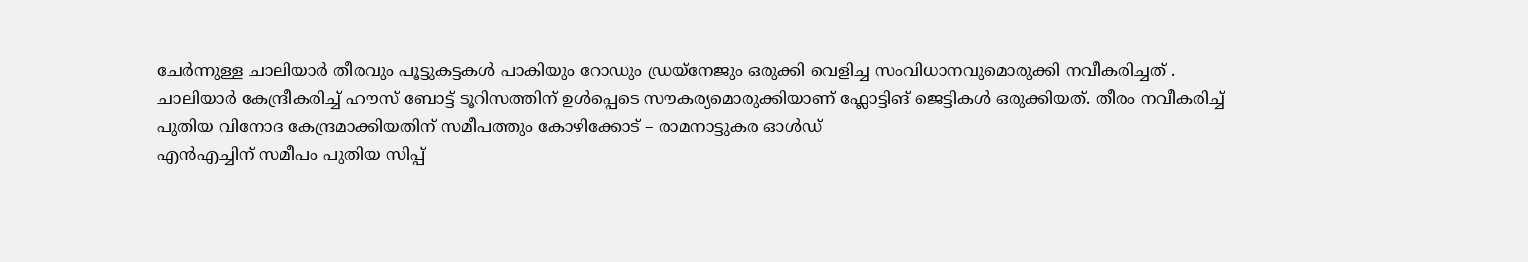ചേർന്നുള്ള ചാലിയാർ തീരവും പൂട്ടുകട്ടകൾ പാകിയും റോഡും ഡ്രയ്നേജും ഒരുക്കി വെളിച്ച സംവിധാനവുമൊരുക്കി നവീകരിച്ചത് .
ചാലിയാർ കേന്ദ്രീകരിച്ച് ഹൗസ് ബോട്ട് ടൂറിസത്തിന് ഉൾപ്പെടെ സൗകര്യമൊരുക്കിയാണ് ഫ്ലോട്ടിങ് ജെട്ടികൾ ഒരുക്കിയത്. തീരം നവീകരിച്ച് പുതിയ വിനോദ കേന്ദ്രമാക്കിയതിന് സമീപത്തും കോഴിക്കോട് – രാമനാട്ടുകര ഓൾഡ്
എൻഎച്ചിന് സമീപം പുതിയ സിപ്പ്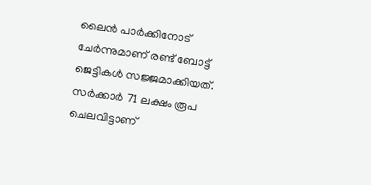ലൈൻ പാർക്കിനോട് ചേർന്നുമാണ് രണ്ട് ബോട്ട് ജെട്ടികൾ സജ്ജമാക്കിയത്.
സർക്കാർ 71 ലക്ഷം രൂപ ചെലവിട്ടാണ്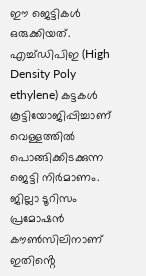ഈ ജെട്ടികൾ ഒരുക്കിയത്.
എച്ച്ഡിപിഇ (High Density Poly ethylene) കട്ടകൾ കൂട്ടിയോജിപ്പിച്ചാണ്
വെള്ളത്തിൽ പൊങ്ങിക്കിടക്കുന്ന ജെട്ടി നിർമാണം. ജില്ലാ ടൂറിസം പ്രമോഷൻ കൗൺസിലിനാണ് ഇതിൻ്റെ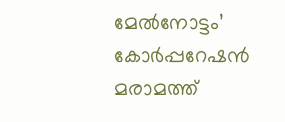മേൽനോട്ടം’
കോർപ്പറേഷൻ മരാമത്ത്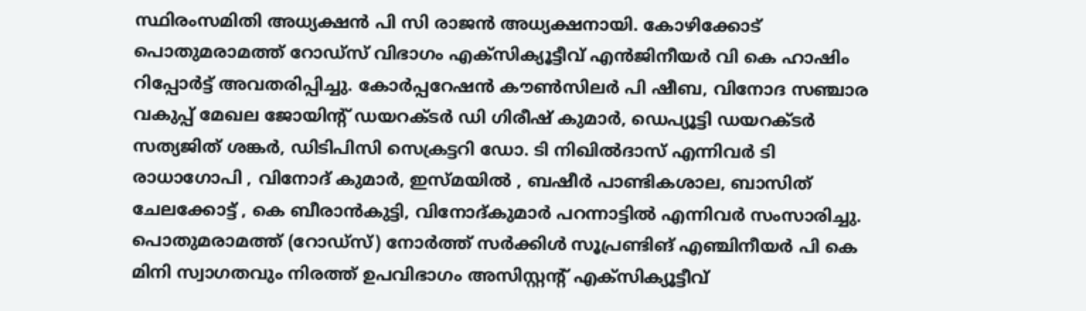സ്ഥിരംസമിതി അധ്യക്ഷൻ പി സി രാജൻ അധ്യക്ഷനായി. കോഴിക്കോട് പൊതുമരാമത്ത് റോഡ്സ് വിഭാഗം എക്സിക്യൂട്ടീവ് എൻജിനീയർ വി കെ ഹാഷിം റിപ്പോർട്ട് അവതരിപ്പിച്ചു. കോർപ്പറേഷൻ കൗൺസിലർ പി ഷീബ, വിനോദ സഞ്ചാര വകുപ്പ് മേഖല ജോയിൻ്റ് ഡയറക്ടർ ഡി ഗിരീഷ് കുമാർ, ഡെപ്യൂട്ടി ഡയറക്ടർ സത്യജിത് ശങ്കർ, ഡിടിപിസി സെക്രട്ടറി ഡോ. ടി നിഖിൽദാസ് എന്നിവർ ടി രാധാഗോപി , വിനോദ് കുമാർ, ഇസ്മയിൽ , ബഷീർ പാണ്ടികശാല, ബാസിത് ചേലക്കോട്ട് , കെ ബീരാൻകുട്ടി, വിനോദ്കുമാർ പറന്നാട്ടിൽ എന്നിവർ സംസാരിച്ചു. പൊതുമരാമത്ത് (റോഡ്സ്) നോർത്ത് സർക്കിൾ സൂപ്രണ്ടിങ് എഞ്ചിനീയർ പി കെ മിനി സ്വാഗതവും നിരത്ത് ഉപവിഭാഗം അസിസ്റ്റൻ്റ് എക്സിക്യൂട്ടീവ്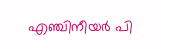എഞ്ചിനീയർ പി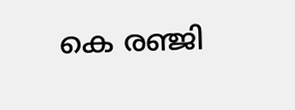കെ രഞ്ജി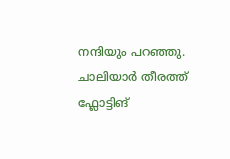നന്ദിയും പറഞ്ഞു.
ചാലിയാർ തീരത്ത് ഫ്ലോട്ടിങ്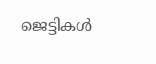ജെട്ടികൾ